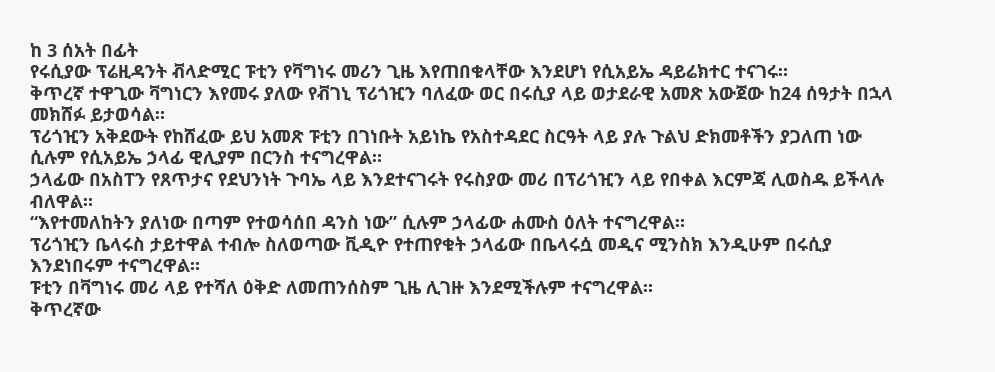ከ 3 ሰአት በፊት
የሩሲያው ፕሬዚዳንት ቭላድሚር ፑቲን የቫግነሩ መሪን ጊዜ እየጠበቁላቸው እንደሆነ የሲአይኤ ዳይሬክተር ተናገሩ።
ቅጥረኛ ተዋጊው ቫግነርን እየመሩ ያለው የቭገኒ ፕሪጎዢን ባለፈው ወር በሩሲያ ላይ ወታደራዊ አመጽ አውጀው ከ24 ሰዓታት በኋላ መክሸፉ ይታወሳል።
ፕሪጎዢን አቅደውት የከሸፈው ይህ አመጽ ፑቲን በገነቡት አይነኬ የአስተዳደር ስርዓት ላይ ያሉ ጉልህ ድክመቶችን ያጋለጠ ነው ሲሉም የሲአይኤ ኃላፊ ዊሊያም በርንስ ተናግረዋል።
ኃላፊው በአስፐን የጸጥታና የደህንነት ጉባኤ ላይ እንደተናገሩት የሩስያው መሪ በፕሪጎዢን ላይ የበቀል እርምጃ ሊወስዱ ይችላሉ ብለዋል።
“እየተመለከትን ያለነው በጣም የተወሳሰበ ዳንስ ነው” ሲሉም ኃላፊው ሐሙስ ዕለት ተናግረዋል።
ፕሪጎዢን ቤላሩስ ታይተዋል ተብሎ ስለወጣው ቪዲዮ የተጠየቁት ኃላፊው በቤላሩሷ መዲና ሚንስክ እንዲሁም በሩሲያ እንደነበሩም ተናግረዋል።
ፑቲን በቫግነሩ መሪ ላይ የተሻለ ዕቅድ ለመጠንሰስም ጊዜ ሊገዙ እንደሚችሉም ተናግረዋል።
ቅጥረኛው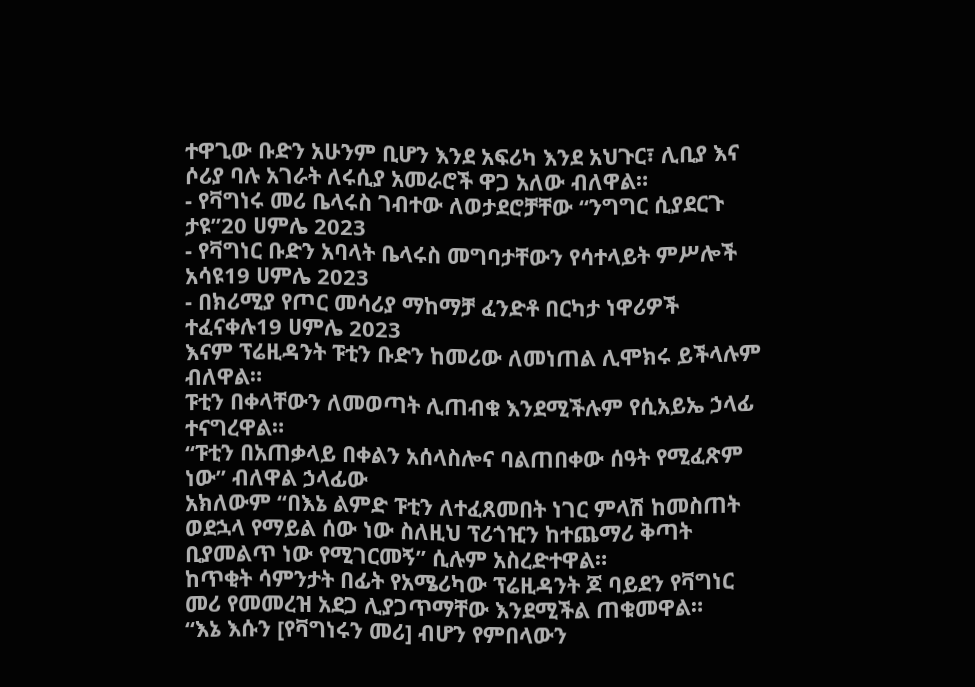ተዋጊው ቡድን አሁንም ቢሆን እንደ አፍሪካ እንደ አህጉር፣ ሊቢያ እና ሶሪያ ባሉ አገራት ለሩሲያ አመራሮች ዋጋ አለው ብለዋል።
- የቫግነሩ መሪ ቤላሩስ ገብተው ለወታደሮቻቸው “ንግግር ሲያደርጉ ታዩ”20 ሀምሌ 2023
- የቫግነር ቡድን አባላት ቤላሩስ መግባታቸውን የሳተላይት ምሥሎች አሳዩ19 ሀምሌ 2023
- በክሪሚያ የጦር መሳሪያ ማከማቻ ፈንድቶ በርካታ ነዋሪዎች ተፈናቀሉ19 ሀምሌ 2023
እናም ፕሬዚዳንት ፑቲን ቡድን ከመሪው ለመነጠል ሊሞክሩ ይችላሉም ብለዋል።
ፑቲን በቀላቸውን ለመወጣት ሊጠብቁ እንደሚችሉም የሲአይኤ ኃላፊ ተናግረዋል።
“ፑቲን በአጠቃላይ በቀልን አሰላስሎና ባልጠበቀው ሰዓት የሚፈጽም ነው” ብለዋል ኃላፊው
አክለውም “በእኔ ልምድ ፑቲን ለተፈጸመበት ነገር ምላሽ ከመስጠት ወደኋላ የማይል ሰው ነው ስለዚህ ፕሪጎዢን ከተጨማሪ ቅጣት ቢያመልጥ ነው የሚገርመኝ” ሲሉም አስረድተዋል።
ከጥቂት ሳምንታት በፊት የአሜሪካው ፕሬዚዳንት ጆ ባይደን የቫግነር መሪ የመመረዝ አደጋ ሊያጋጥማቸው እንደሚችል ጠቁመዋል።
“እኔ እሱን [የቫግነሩን መሪ] ብሆን የምበላውን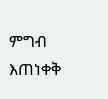ምግብ እጠነቀቅ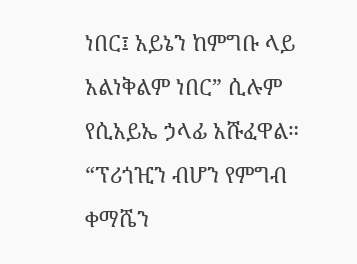ነበር፤ አይኔን ከምግቡ ላይ አልነቅልም ነበር” ሲሉም የሲአይኤ ኃላፊ አሹፈዋል።
“ፕሪጎዢን ብሆን የምግብ ቀማሼን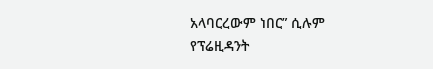አላባርረውም ነበር” ሲሉም የፕሬዚዳንት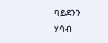ባይደንን ሃሳብ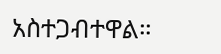አስተጋብተዋል።